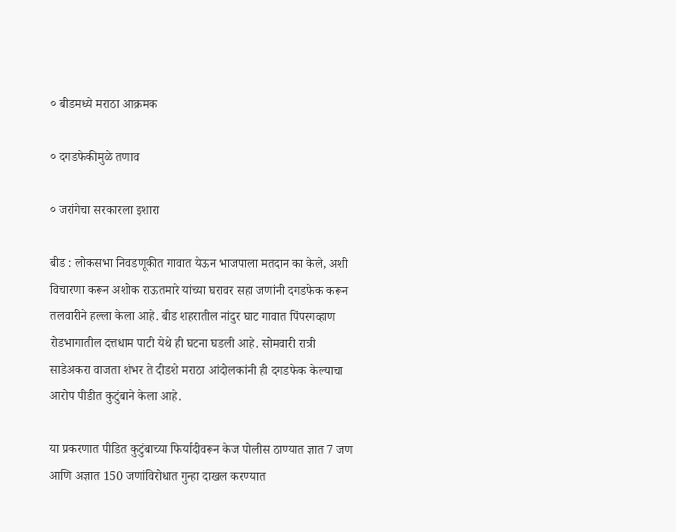० बीडमध्ये मराठा आक्रमक

० दगडफेकीमुळे तणाव

० जरांगेचा सरकारला इशारा

बीड : लोकसभा निवडणूकीत गावात येऊन भाजपाला मतदान का केले, अशी विचारणा करून अशोक राऊतमारे यांच्या घरावर सहा जणांनी दगडफेक करून तलवारीने हल्ला केला आहे. बीड शहरातील नांदुर घाट गावात पिंपरगव्हाण रोडभागातील दत्तधाम पाटी येथे ही घटना घडली आहे. सोमवारी रात्री साडेअकरा वाजता शंभर ते दीडशे मराठा आंदोलकांनी ही दगडफेक केल्याचा आरोप पीडीत कुटुंबाने केला आहे.

या प्रकरणात पीडित कुटुंबाच्या फिर्यादीवरून केज पोलीस ठाण्यात ज्ञात 7 जण आणि अज्ञात 150 जणांविरोधात गुन्हा दाखल करण्यात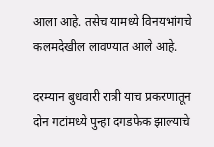आला आहे. तसेच यामध्ये विनयभांगचे कलमदेखील लावण्यात आले आहे.

दरम्यान बुधवारी रात्री याच प्रकरणातून दोन गटांमध्ये पुन्हा दगडफेक झाल्याचे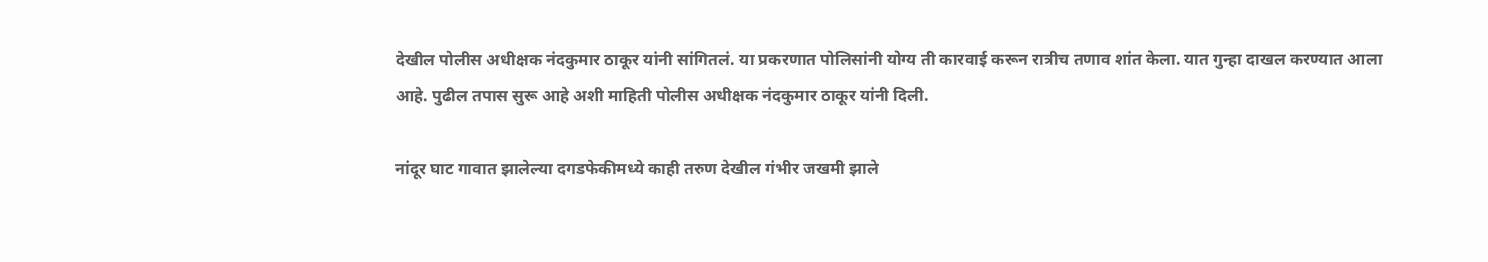देखील पोलीस अधीक्षक नंदकुमार ठाकूर यांनी सांगितलं. या प्रकरणात पोलिसांनी योग्य ती कारवाई करून रात्रीच तणाव शांत केला. यात गुन्हा दाखल करण्यात आला आहे. पुढील तपास सुरू आहे अशी माहिती पोलीस अधीक्षक नंदकुमार ठाकूर यांनी दिली.

नांदूर घाट गावात झालेल्या दगडफेकीमध्ये काही तरुण देखील गंभीर जखमी झाले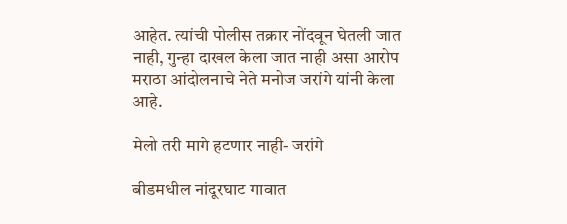आहेत. त्यांची पोलीस तक्रार नोंदवून घेतली जात नाही, गुन्हा दाखल केला जात नाही असा आरोप मराठा आंदोलनाचे नेते मनोज जरांगे यांनी केला आहे.

मेलो तरी मागे हटणार नाही- जरांगे

बीडमधील नांदूरघाट गावात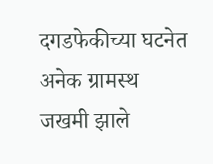दगडफेकीच्या घटनेत अनेक ग्रामस्थ जखमी झाले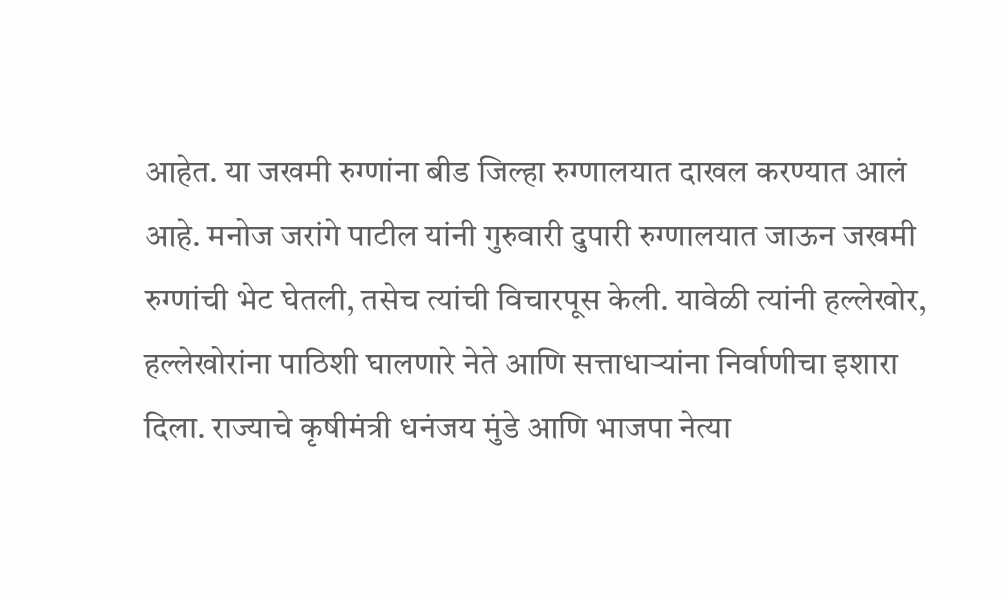आहेत. या जखमी रुग्णांना बीड जिल्हा रुग्णालयात दाखल करण्यात आलं आहे. मनोज जरांगे पाटील यांनी गुरुवारी दुपारी रुग्णालयात जाऊन जखमी रुग्णांची भेट घेतली, तसेच त्यांची विचारपूस केली. यावेळी त्यांनी हल्लेखोर, हल्लेखोरांना पाठिशी घालणारे नेते आणि सत्ताधाऱ्यांना निर्वाणीचा इशारा दिला. राज्याचे कृषीमंत्री धनंजय मुंडे आणि भाजपा नेत्या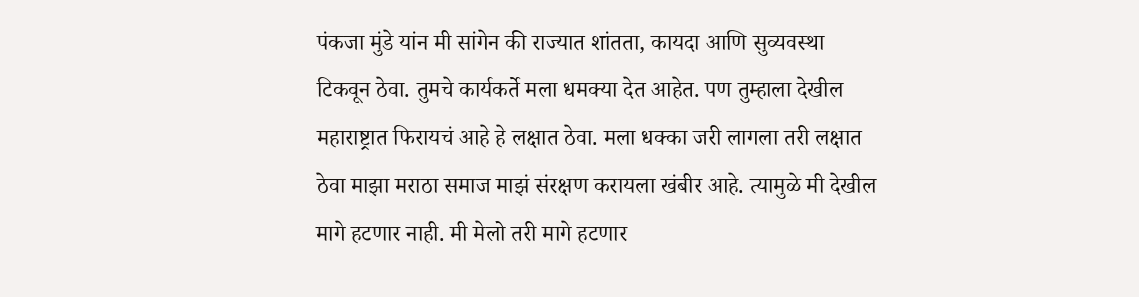पंकजा मुंडे यांन मी सांगेन की राज्यात शांतता, कायदा आणि सुव्यवस्था टिकवून ठेवा. तुमचे कार्यकर्ते मला धमक्या देत आहेत. पण तुम्हाला देखील महाराष्ट्रात फिरायचं आहे हे लक्षात ठेवा. मला धक्का जरी लागला तरी लक्षात ठेवा माझा मराठा समाज माझं संरक्षण करायला खंबीर आहे. त्यामुळे मी देखील मागे हटणार नाही. मी मेलो तरी मागे हटणार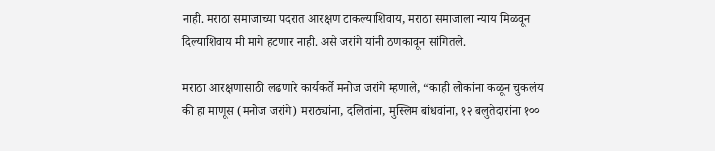नाही. मराठा समाजाच्या पदरात आरक्षण टाकल्याशिवाय, मराठा समाजाला न्याय मिळवून दिल्याशिवाय मी मागे हटणार नाही. असे जरांगे यांनी ठणकावून सांगितले.

मराठा आरक्षणासाठी लढणारे कार्यकर्ते मनोज जरांगे म्हणाले, “काही लोकांना कळून चुकलंय की हा माणूस (मनोज जरांगे) मराठ्यांना, दलितांना, मुस्लिम बांधवांना, १२ बलुतेदारांना १००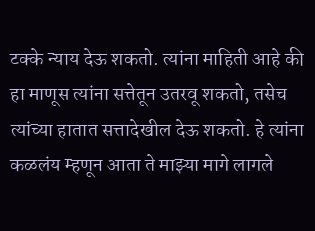टक्के न्याय देऊ शकतो. त्यांना माहिती आहे की हा माणूस त्यांना सत्तेतून उतरवू शकतो, तसेच त्यांच्या हातात सत्तादेखील देऊ शकतो. हे त्यांना कळलंय म्हणून आता ते माझ्या मागे लागले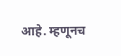आहे. म्हणूनच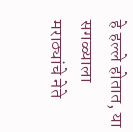हे हल्ले होतात, या सगळ्याला मराठ्यांचे नेते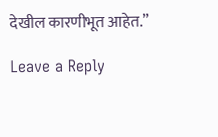देखील कारणीभूत आहेत.”

Leave a Reply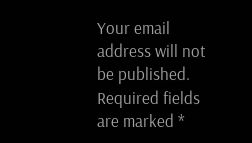Your email address will not be published. Required fields are marked *